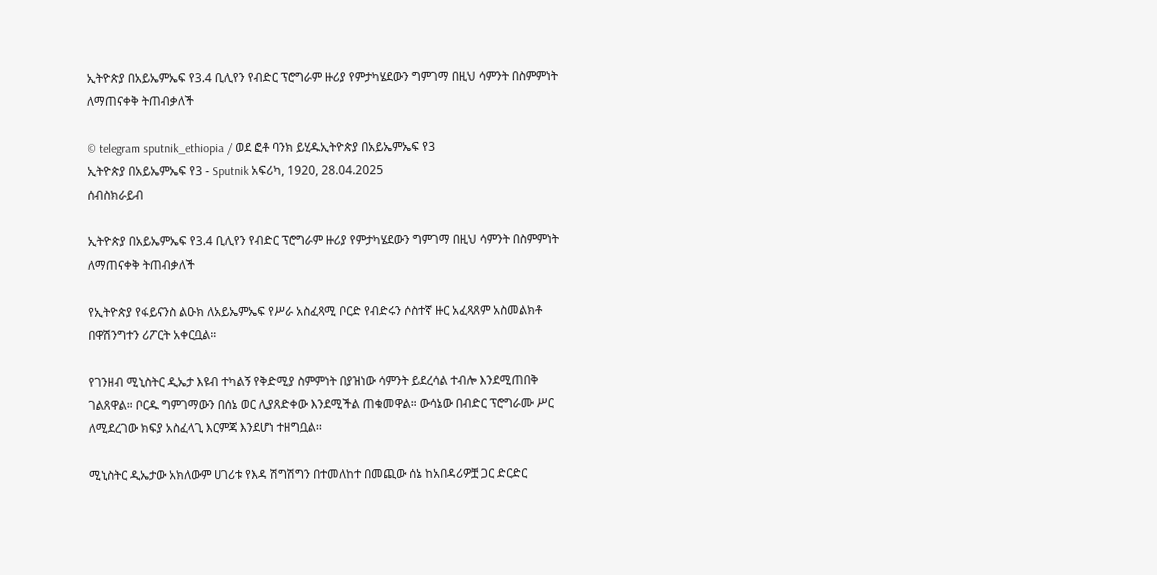ኢትዮጵያ በአይኤምኤፍ የ3.4 ቢሊየን የብድር ፕሮግራም ዙሪያ የምታካሄደውን ግምገማ በዚህ ሳምንት በስምምነት ለማጠናቀቅ ትጠብቃለች

© telegram sputnik_ethiopia / ወደ ፎቶ ባንክ ይሂዱኢትዮጵያ በአይኤምኤፍ የ3
ኢትዮጵያ በአይኤምኤፍ የ3 - Sputnik አፍሪካ, 1920, 28.04.2025
ሰብስክራይብ

ኢትዮጵያ በአይኤምኤፍ የ3.4 ቢሊየን የብድር ፕሮግራም ዙሪያ የምታካሄደውን ግምገማ በዚህ ሳምንት በስምምነት ለማጠናቀቅ ትጠብቃለች

የኢትዮጵያ የፋይናንስ ልዑክ ለአይኤምኤፍ የሥራ አስፈጻሚ ቦርድ የብድሩን ሶስተኛ ዙር አፈጻጸም አስመልክቶ በዋሽንግተን ሪፖርት አቀርቧል።

የገንዘብ ሚኒስትር ዲኤታ እዩብ ተካልኝ የቅድሚያ ስምምነት በያዝነው ሳምንት ይደረሳል ተብሎ እንደሚጠበቅ ገልጸዋል። ቦርዱ ግምገማውን በሰኔ ወር ሊያጸድቀው እንደሚችል ጠቁመዋል። ውሳኔው በብድር ፕሮግራሙ ሥር ለሚደረገው ክፍያ አስፈላጊ እርምጃ እንደሆነ ተዘግቧል፡፡

ሚኒስትር ዲኤታው አክለውም ሀገሪቱ የእዳ ሽግሽግን በተመለከተ በመጪው ሰኔ ከአበዳሪዎቿ ጋር ድርድር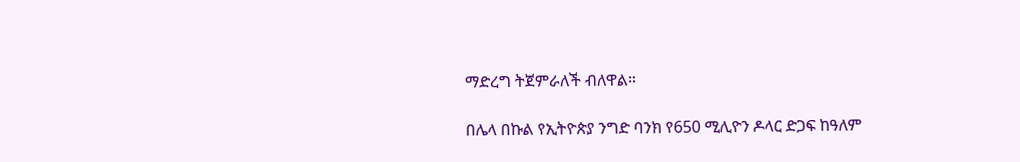ማድረግ ትጀምራለች ብለዋል።

በሌላ በኩል የኢትዮጵያ ንግድ ባንክ የ650 ሚሊዮን ዶላር ድጋፍ ከዓለም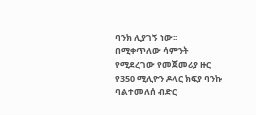ባንክ ሊያገኝ ነው፡፡ በሚቀጥለው ሳምንት የሚደረገው የመጀመሪያ ዙር የ350 ሚሊዮን ዶላር ክፍያ ባንኩ ባልተመለሰ ብድር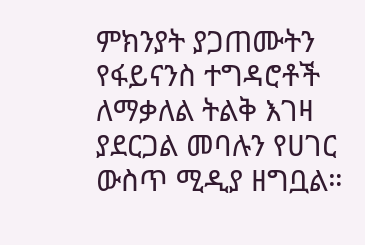ምክንያት ያጋጠሙትን የፋይናንስ ተግዳሮቶች ለማቃለል ትልቅ እገዛ ያደርጋል መባሉን የሀገር ውስጥ ሚዲያ ዘግቧል።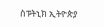ስፑትኒክ ኢትዮጵያ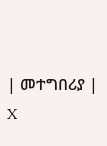| መተግበሪያ | X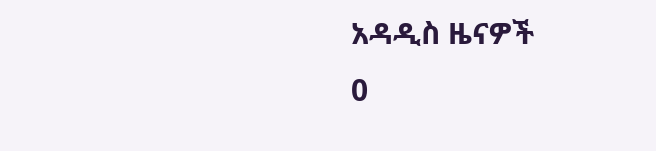አዳዲስ ዜናዎች
0